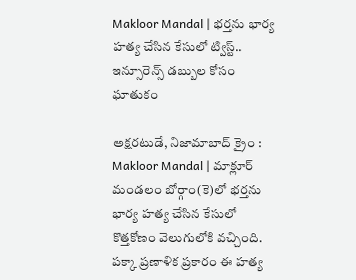Makloor Mandal | భర్తను భార్య హత్య చేసిన కేసులో ట్విస్ట్.. ఇన్సూరెన్స్ డబ్బుల కోసం ఘాతుకం

అక్షరటుడే, నిజామాబాద్ క్రైం : Makloor Mandal | మాక్లూర్ మండలం బోర్గాం(కె)లో భర్తను భార్య హత్య చేసిన కేసులో కొత్తకోణం వెలుగులోకి వచ్చింది. పక్కా ప్రణాళిక ప్రకారం ఈ హత్య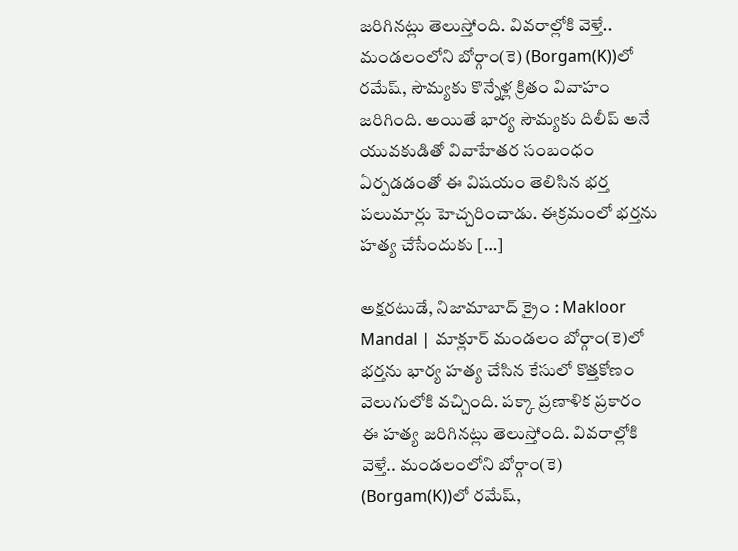జరిగినట్లు తెలుస్తోంది. వివరాల్లోకి వెళ్తే.. మండలంలోని బోర్గాం(కె) (Borgam(K))లో రమేష్, సౌమ్యకు కొన్నేళ్ల క్రితం వివాహం జరిగింది. అయితే భార్య సౌమ్యకు దిలీప్ అనే యువకుడితో వివాహేతర సంబంధం ఏర్పడడంతో ఈ విషయం తెలిసిన భర్త పలుమార్లు హెచ్చరించాడు. ఈక్రమంలో భర్తను హత్య చేసేందుకు […]

అక్షరటుడే, నిజామాబాద్ క్రైం : Makloor Mandal | మాక్లూర్ మండలం బోర్గాం(కె)లో భర్తను భార్య హత్య చేసిన కేసులో కొత్తకోణం వెలుగులోకి వచ్చింది. పక్కా ప్రణాళిక ప్రకారం ఈ హత్య జరిగినట్లు తెలుస్తోంది. వివరాల్లోకి వెళ్తే.. మండలంలోని బోర్గాం(కె) (Borgam(K))లో రమేష్,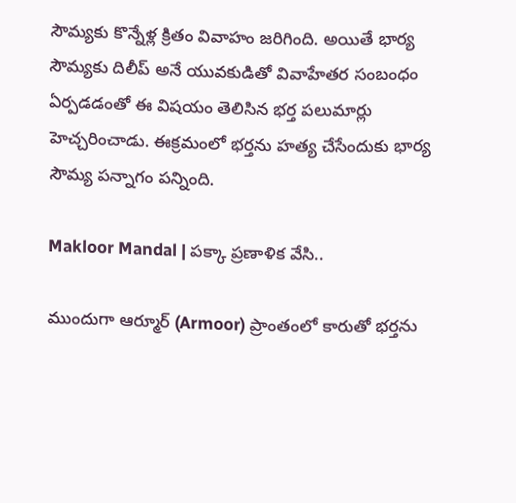సౌమ్యకు కొన్నేళ్ల క్రితం వివాహం జరిగింది. అయితే భార్య సౌమ్యకు దిలీప్ అనే యువకుడితో వివాహేతర సంబంధం ఏర్పడడంతో ఈ విషయం తెలిసిన భర్త పలుమార్లు హెచ్చరించాడు. ఈక్రమంలో భర్తను హత్య చేసేందుకు భార్య సౌమ్య పన్నాగం పన్నింది.

Makloor Mandal | పక్కా ప్రణాళిక వేసి..

ముందుగా ఆర్మూర్ (Armoor) ప్రాంతంలో కారుతో భర్తను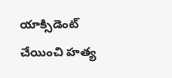యాక్సిడెంట్ చేయించి హత్య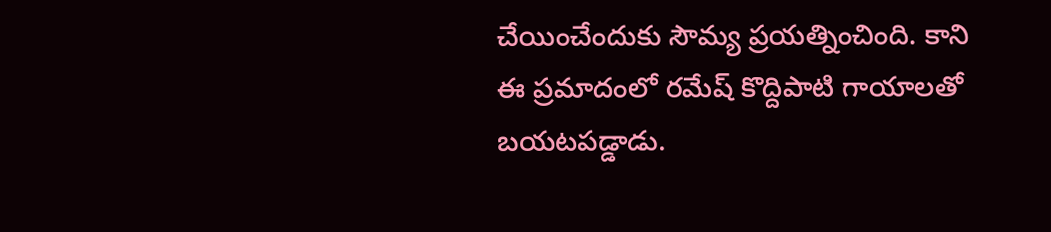చేయించేందుకు సౌమ్య ప్రయత్నించింది. కాని ఈ ప్రమాదంలో రమేష్ కొద్దిపాటి గాయాలతో బయటపడ్డాడు.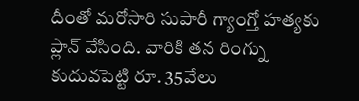దీంతో మరోసారి సుపారీ గ్యాంగ్తో హత్యకు ప్లాన్ వేసింది. వారికి తన రింగ్ను కుదువపెట్టి రూ. 35వేలు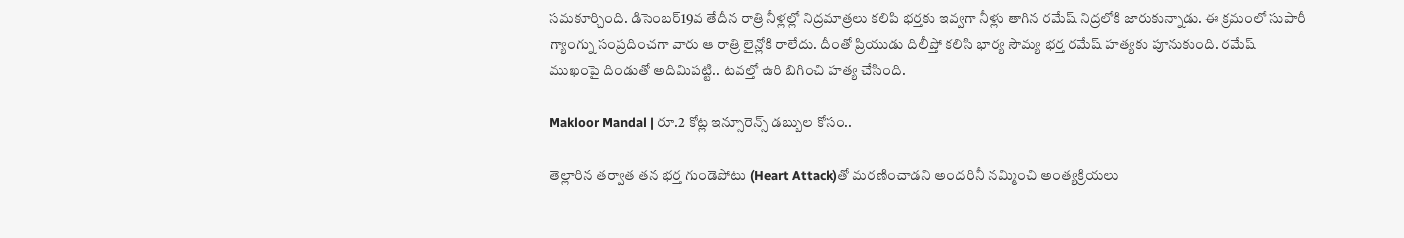సమకూర్చింది. డిసెంబర్19వ తేదీన రాత్రి నీళ్లల్లో నిద్రమాత్రలు కలిపి భర్తకు ఇవ్వగా నీళ్లు తాగిన రమేష్ నిద్రలోకి జారుకున్నాడు. ఈ క్రమంలో సుపారీ గ్యాంగ్ను సంప్రదించగా వారు ఆ రాత్రి లైన్లోకి రాలేదు. దీంతో ప్రియుడు దిలీప్తో కలిసి భార్య సౌమ్య భర్త రమేష్ హత్యకు పూనుకుంది. రమేష్ ముఖంపై దిండుతో అదిమిపట్టి.. టవల్తో ఉరి బిగించి హత్య చేసింది.

Makloor Mandal | రూ.2 కోట్ల ఇన్సూరెన్స్ డబ్బుల కోసం..

తెల్లారిన తర్వాత తన భర్త గుండెపోటు (Heart Attack)తో మరణించాడని అందరినీ నమ్మించి అంత్యక్రియలు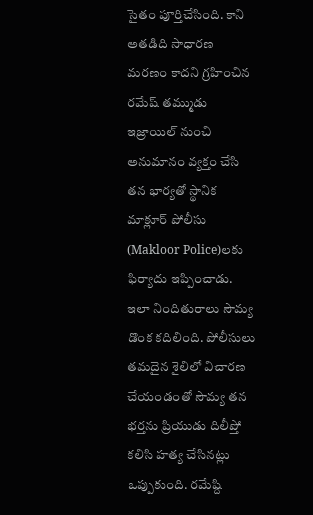సైతం పూర్తిచేసింది. కాని అతడిది సాధారణ మరణం కాదని గ్రహించిన రమేష్ తమ్ముడు ఇజ్రాయిల్ నుంచి అనుమానం వ్యక్తం చేసి తన భార్యతో స్థానిక మాక్లూర్ పోలీసు (Makloor Police)లకు ఫిర్యాదు ఇప్పించాడు. ఇలా నిందితురాలు సౌమ్య డొంక కదిలింది. పోలీసులు తమదైన శైలిలో విచారణ చేయండంతో సౌమ్య తన భర్తను ప్రియుడు దిలీప్తో కలిసి హత్య చేసినట్లు ఒప్పుకుంది. రమేష్ది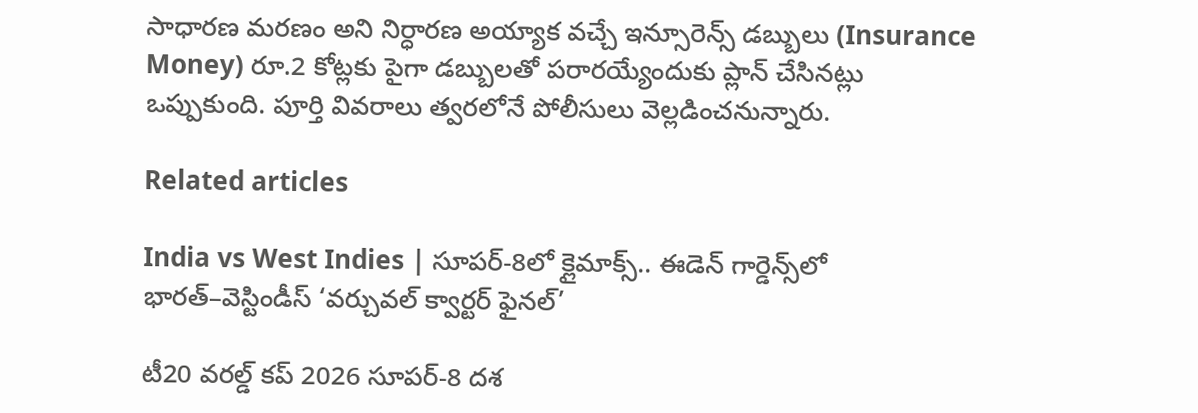సాధారణ మరణం అని నిర్ధారణ అయ్యాక వచ్చే ఇన్సూరెన్స్ డబ్బులు (Insurance Money) రూ.2 కోట్లకు పైగా డబ్బులతో పరారయ్యేందుకు ప్లాన్ చేసినట్లు ఒప్పుకుంది. పూర్తి వివరాలు త్వరలోనే పోలీసులు వెల్లడించనున్నారు.

Related articles

India vs West Indies | సూపర్-8లో క్లైమాక్స్.. ఈడెన్ గార్డెన్స్‌లో భారత్–వెస్టిండీస్ ‘వర్చువల్ క్వార్టర్ ఫైనల్’

టీ20 వరల్డ్ కప్ 2026 సూపర్-8 దశ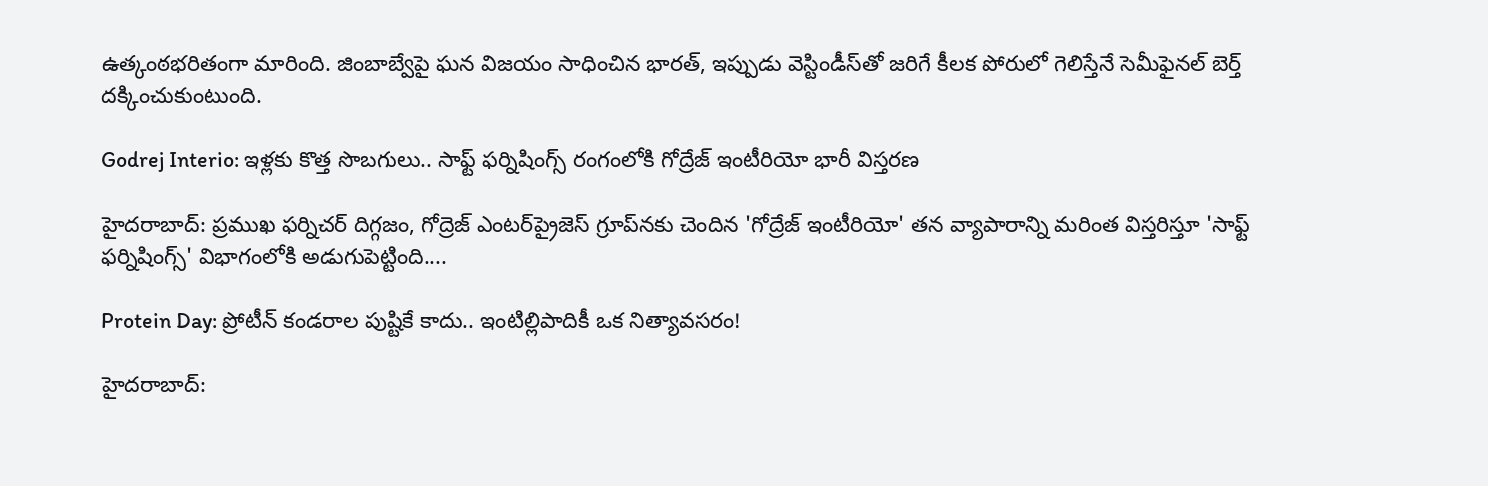ఉత్కంఠభరితంగా మారింది. జింబాబ్వేపై ఘన విజయం సాధించిన భారత్, ఇప్పుడు వెస్టిండీస్‌తో జరిగే కీలక పోరులో గెలిస్తేనే సెమీఫైనల్ బెర్త్ దక్కించుకుంటుంది.

Godrej Interio: ఇళ్లకు కొత్త సొబగులు.. సాఫ్ట్ ఫర్నిషింగ్స్ రంగంలోకి గోద్రేజ్ ఇంటీరియో భారీ విస్తరణ

హైదరాబాద్: ప్రముఖ ఫర్నిచర్ దిగ్గజం, గోద్రెజ్ ఎంటర్‌ప్రైజెస్ గ్రూప్‌నకు చెందిన 'గోద్రేజ్ ఇంటీరియో' తన వ్యాపారాన్ని మరింత విస్తరిస్తూ 'సాఫ్ట్ ఫర్నిషింగ్స్' విభాగంలోకి అడుగుపెట్టింది....

Protein Day: ప్రోటీన్ కండరాల పుష్టికే కాదు.. ఇంటిల్లిపాదికీ ఒక నిత్యావసరం!

హైదరాబాద్: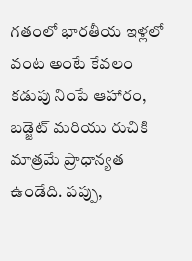గతంలో భారతీయ ఇళ్లలో వంట అంటే కేవలం కడుపు నింపే ఆహారం, బడ్జెట్ మరియు రుచికి మాత్రమే ప్రాధాన్యత ఉండేది. పప్పు,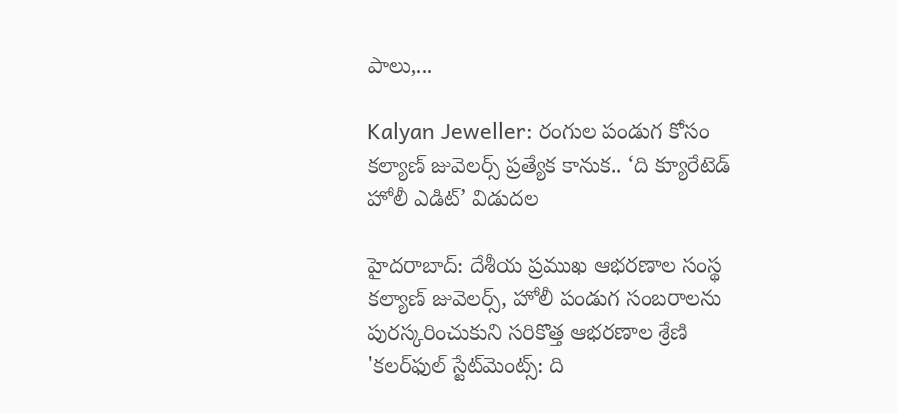పాలు,...

Kalyan Jeweller: రంగుల పండుగ కోసం కల్యాణ్ జువెలర్స్ ప్రత్యేక కానుక.. ‘ది క్యూరేటెడ్ హోలీ ఎడిట్’ విడుదల

హైదరాబాద్: దేశీయ ప్రముఖ ఆభరణాల సంస్థ కల్యాణ్ జువెలర్స్, హోలీ పండుగ సంబరాలను పురస్కరించుకుని సరికొత్త ఆభరణాల శ్రేణి 'కలర్‌ఫుల్ స్టేట్‌మెంట్స్: ది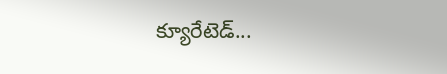క్యూరేటెడ్...